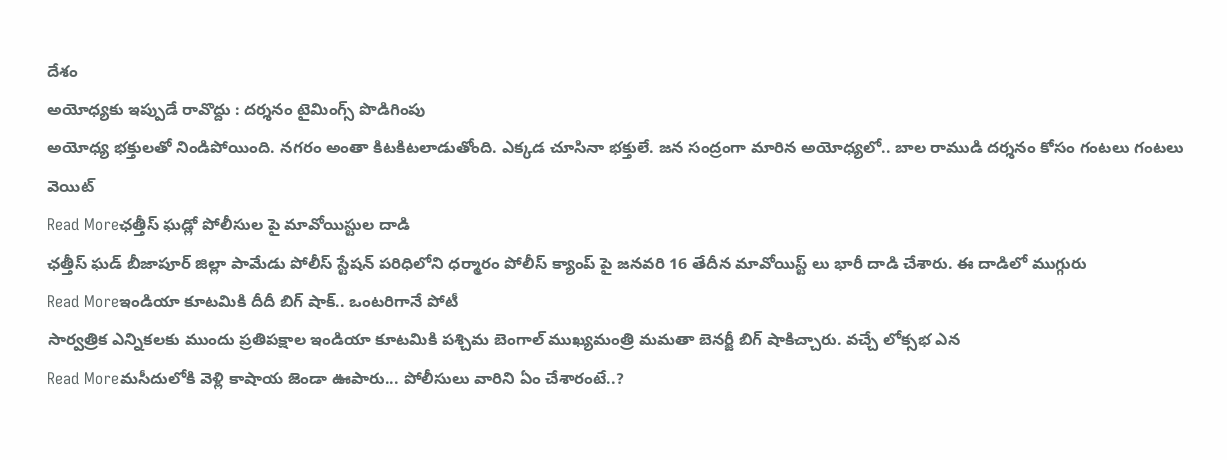దేశం
అయోధ్యకు ఇప్పుడే రావొద్దు : దర్శనం టైమింగ్స్ పొడిగింపు
అయోధ్య భక్తులతో నిండిపోయింది. నగరం అంతా కిటకిటలాడుతోంది. ఎక్కడ చూసినా భక్తులే. జన సంద్రంగా మారిన అయోధ్యలో.. బాల రాముడి దర్శనం కోసం గంటలు గంటలు వెయిట్
Read Moreఛత్తీస్ ఘడ్లో పోలీసుల పై మావోయిస్టుల దాడి
ఛత్తీస్ ఘడ్ బీజాపూర్ జిల్లా పామేడు పోలీస్ స్టేషన్ పరిధిలోని ధర్మారం పోలీస్ క్యాంప్ పై జనవరి 16 తేదీన మావోయిస్ట్ లు భారీ దాడి చేశారు. ఈ దాడిలో ముగ్గురు
Read Moreఇండియా కూటమికి దీదీ బిగ్ షాక్.. ఒంటరిగానే పోటీ
సార్వత్రిక ఎన్నికలకు ముందు ప్రతిపక్షాల ఇండియా కూటమికి పశ్చిమ బెంగాల్ ముఖ్యమంత్రి మమతా బెనర్జీ బిగ్ షాకిచ్చారు. వచ్చే లోక్సభ ఎన
Read Moreమసీదులోకి వెళ్లి కాషాయ జెండా ఊపారు... పోలీసులు వారిని ఏం చేశారంటే..?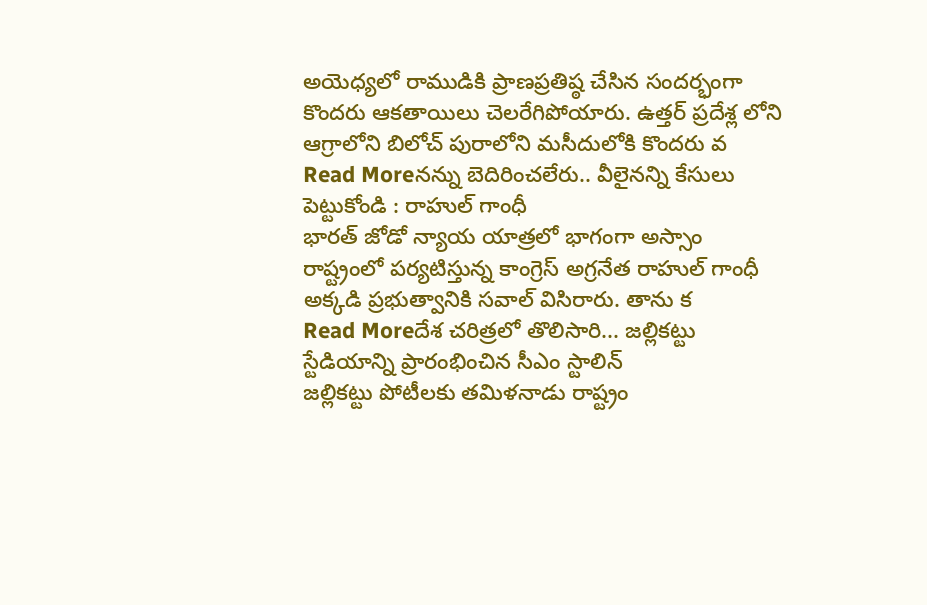అయెధ్యలో రాముడికి ప్రాణప్రతిష్ఠ చేసిన సందర్భంగా కొందరు ఆకతాయిలు చెలరేగిపోయారు. ఉత్తర్ ప్రదేశ్ల లోని ఆగ్రాలోని బిలోచ్ పురాలోని మసీదులోకి కొందరు వ
Read Moreనన్ను బెదిరించలేరు.. వీలైనన్ని కేసులు పెట్టుకోండి : రాహుల్ గాంధీ
భారత్ జోడో న్యాయ యాత్రలో భాగంగా అస్సాం రాష్ట్రంలో పర్యటిస్తున్న కాంగ్రెస్ అగ్రనేత రాహుల్ గాంధీ అక్కడి ప్రభుత్వానికి సవాల్ విసిరారు. తాను క
Read Moreదేశ చరిత్రలో తొలిసారి... జల్లికట్టు స్టేడియాన్ని ప్రారంభించిన సీఎం స్టాలిన్
జల్లికట్టు పోటీలకు తమిళనాడు రాష్ట్రం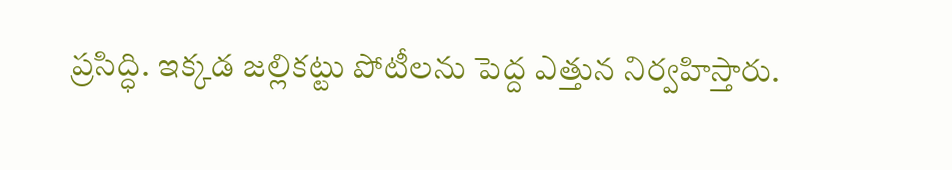ప్రసిద్ధి. ఇక్కడ జల్లికట్టు పోటీలను పెద్ద ఎత్తున నిర్వహిస్తారు.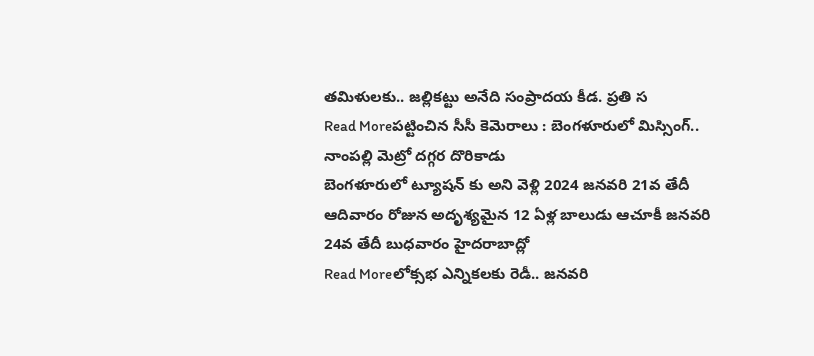తమిళులకు.. జల్లికట్టు అనేది సంప్రాదయ కీడ. ప్రతి స
Read Moreపట్టించిన సీసీ కెమెరాలు : బెంగళూరులో మిస్సింగ్.. నాంపల్లి మెట్రో దగ్గర దొరికాడు
బెంగళూరులో ట్యూషన్ కు అని వెళ్లి 2024 జనవరి 21వ తేదీ ఆదివారం రోజున అదృశ్యమైన 12 ఏళ్ల బాలుడు ఆచూకీ జనవరి 24వ తేదీ బుధవారం హైదరాబాద్లో
Read Moreలోక్సభ ఎన్నికలకు రెడీ.. జనవరి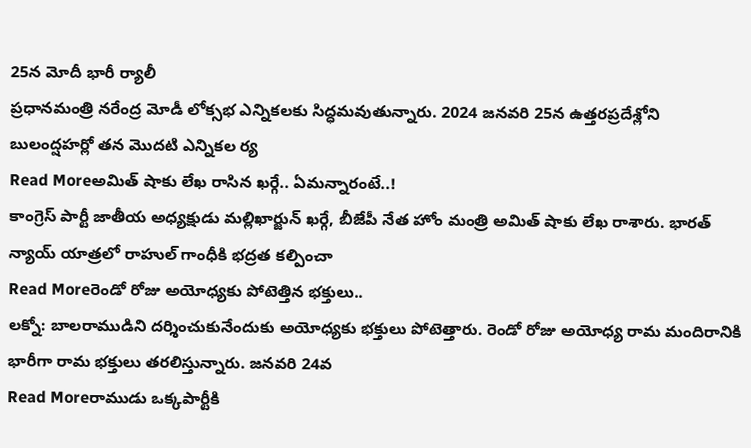25న మోదీ భారీ ర్యాలీ
ప్రధానమంత్రి నరేంద్ర మోడీ లోక్సభ ఎన్నికలకు సిద్ధమవుతున్నారు. 2024 జనవరి 25న ఉత్తరప్రదేశ్లోని బులంద్షహర్లో తన మొదటి ఎన్నికల ర్య
Read Moreఅమిత్ షాకు లేఖ రాసిన ఖర్గే.. ఏమన్నారంటే..!
కాంగ్రెస్ పార్టీ జాతీయ అధ్యక్షుడు మల్లిఖార్జున్ ఖర్గే, బీజేపీ నేత హోం మంత్రి అమిత్ షాకు లేఖ రాశారు. భారత్ న్యాయ్ యాత్రలో రాహుల్ గాంధీకి భద్రత కల్పించా
Read Moreరెండో రోజు అయోధ్యకు పోటెత్తిన భక్తులు..
లక్నో: బాలరాముడిని దర్శించుకునేందుకు అయోధ్యకు భక్తులు పోటెత్తారు. రెండో రోజు అయోధ్య రామ మందిరానికి భారీగా రామ భక్తులు తరలిస్తున్నారు. జనవరి 24వ
Read Moreరాముడు ఒక్కపార్టీకి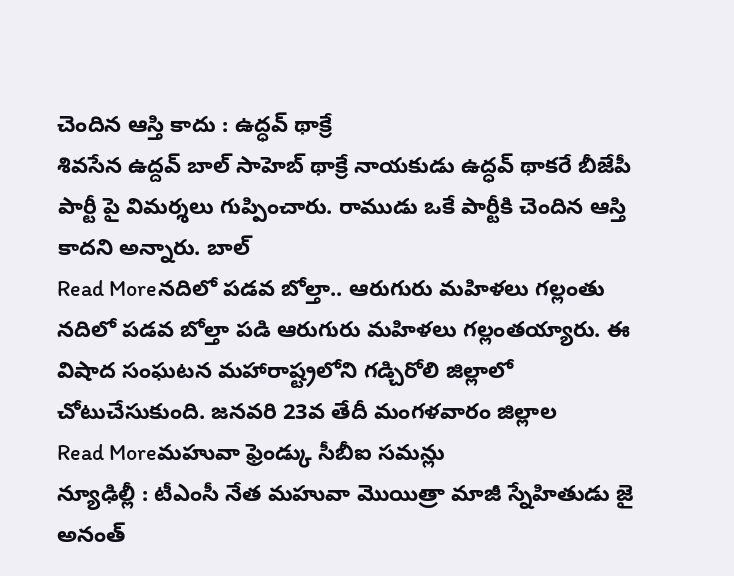చెందిన ఆస్తి కాదు : ఉద్ధవ్ థాక్రే
శివసేన ఉద్దవ్ బాల్ సాహెబ్ థాక్రే నాయకుడు ఉద్ధవ్ థాకరే బీజేపీ పార్టీ పై విమర్శలు గుప్పించారు. రాముడు ఒకే పార్టీకి చెందిన ఆస్తి కాదని అన్నారు. బాల్
Read Moreనదిలో పడవ బోల్తా.. ఆరుగురు మహిళలు గల్లంతు
నదిలో పడవ బోల్తా పడి ఆరుగురు మహిళలు గల్లంతయ్యారు. ఈ విషాద సంఘటన మహారాష్ట్రలోని గడ్చిరోలి జిల్లాలో చోటుచేసుకుంది. జనవరి 23వ తేదీ మంగళవారం జిల్లాల
Read Moreమహువా ఫ్రెండ్కు సీబీఐ సమన్లు
న్యూఢిల్లీ : టీఎంసీ నేత మహువా మొయిత్రా మాజీ స్నేహితుడు జై అనంత్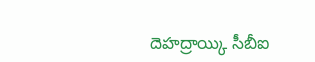దెహద్రాయ్కి సీబీఐ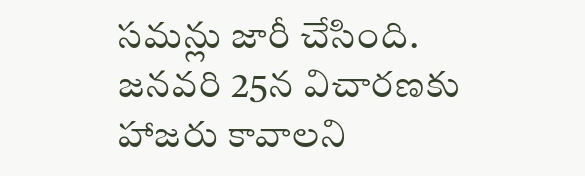సమన్లు జారీ చేసింది. జనవరి 25న విచారణకు హాజరు కావాలని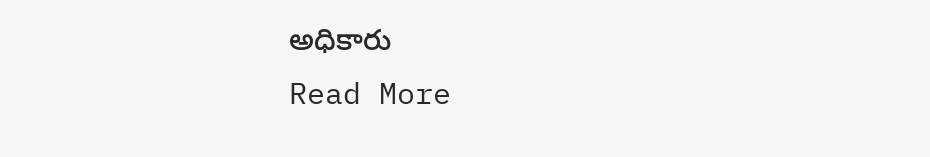అధికారు
Read More